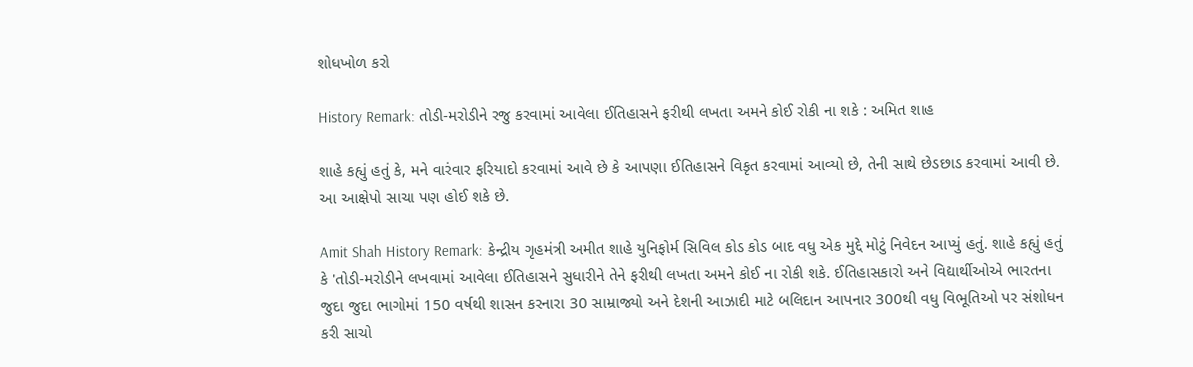શોધખોળ કરો

History Remark: તોડી-મરોડીને રજુ કરવામાં આવેલા ઈતિહાસને ફરીથી લખતા અમને કોઈ રોકી ના શકે : અમિત શાહ

શાહે કહ્યું હતું કે, મને વારંવાર ફરિયાદો કરવામાં આવે છે કે આપણા ઈતિહાસને વિકૃત કરવામાં આવ્યો છે, તેની સાથે છેડછાડ કરવામાં આવી છે. આ આક્ષેપો સાચા પણ હોઈ શકે છે.

Amit Shah History Remark: કેન્દ્રીય ગૃહમંત્રી અમીત શાહે યુનિફોર્મ સિવિલ કોડ કોડ બાદ વધુ એક મુદ્દે મોટું નિવેદન આપ્યું હતું. શાહે કહ્યું હતું કે 'તોડી-મરોડીને લખવામાં આવેલા ઈતિહાસને સુધારીને તેને ફરીથી લખતા અમને કોઈ ના રોકી શકે. ઈતિહાસકારો અને વિદ્યાર્થીઓએ ભારતના જુદા જુદા ભાગોમાં 150 વર્ષથી શાસન કરનારા 30 સામ્રાજ્યો અને દેશની આઝાદી માટે બલિદાન આપનાર 300થી વધુ વિભૂતિઓ પર સંશોધન કરી સાચો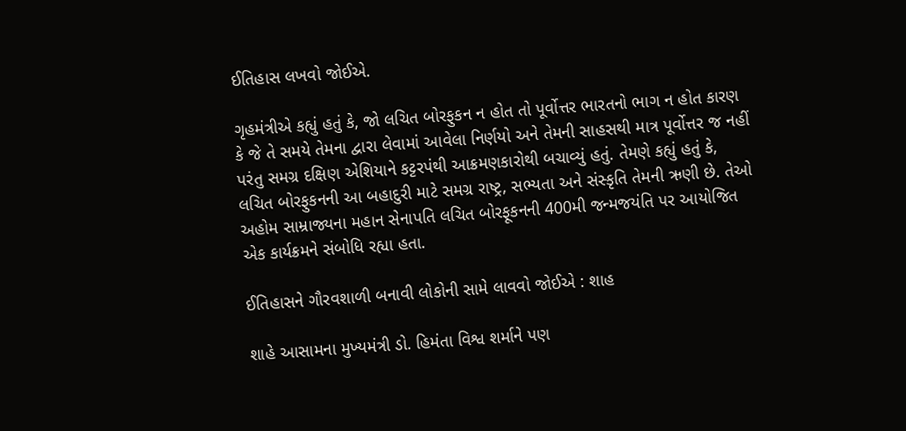ઈતિહાસ લખવો જોઈએ.

ગૃહમંત્રીએ કહ્યું હતું કે, જો લચિત બોરફુકન ન હોત તો પૂર્વોત્તર ભારતનો ભાગ ન હોત કારણ કે જે તે સમયે તેમના દ્વારા લેવામાં આવેલા નિર્ણયો અને તેમની સાહસથી માત્ર પૂર્વોત્તર જ નહીં પરંતુ સમગ્ર દક્ષિણ એશિયાને કટ્ટરપંથી આક્રમણકારોથી બચાવ્યું હતું. તેમણે કહ્યું હતું કે, લચિત બોરફુકનની આ બહાદુરી માટે સમગ્ર રાષ્ટ્ર, સભ્યતા અને સંસ્કૃતિ તેમની ઋણી છે. તેઓ અહોમ સામ્રાજ્યના મહાન સેનાપતિ લચિત બોરફૂકનની 400મી જન્મજયંતિ પર આયોજિત એક કાર્યક્રમને સંબોધિ રહ્યા હતા.

ઈતિહાસને ગૌરવશાળી બનાવી લોકોની સામે લાવવો જોઈએ : શાહ

શાહે આસામના મુખ્યમંત્રી ડો. હિમંતા વિશ્વ શર્માને પણ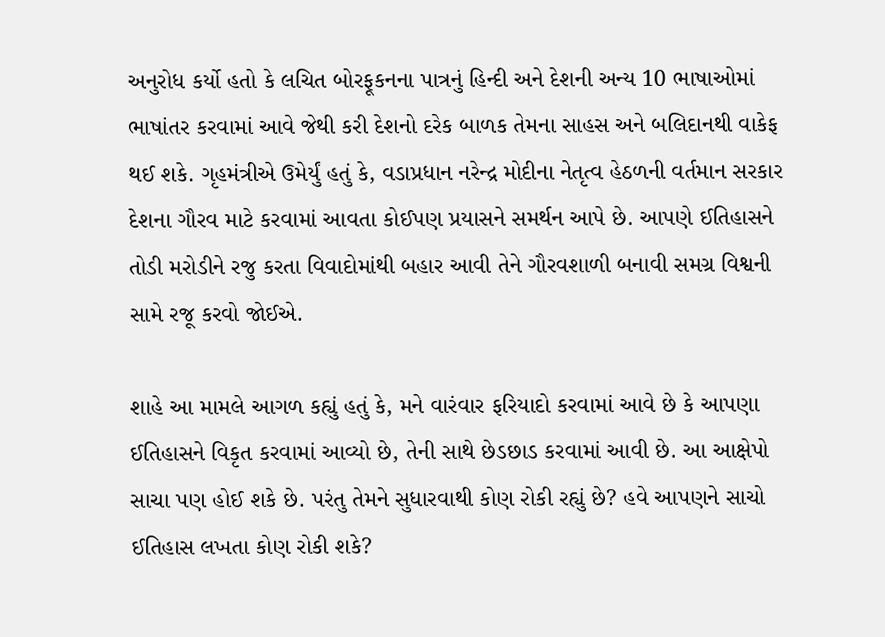અનુરોધ કર્યો હતો કે લચિત બોરફૂકનના પાત્રનું હિન્દી અને દેશની અન્ય 10 ભાષાઓમાં ભાષાંતર કરવામાં આવે જેથી કરી દેશનો દરેક બાળક તેમના સાહસ અને બલિદાનથી વાકેફ થઈ શકે. ગૃહમંત્રીએ ઉમેર્યું હતું કે, વડાપ્રધાન નરેન્દ્ર મોદીના નેતૃત્વ હેઠળની વર્તમાન સરકાર દેશના ગૌરવ માટે કરવામાં આવતા કોઈપણ પ્રયાસને સમર્થન આપે છે. આપણે ઈતિહાસને તોડી મરોડીને રજુ કરતા વિવાદોમાંથી બહાર આવી તેને ગૌરવશાળી બનાવી સમગ્ર વિશ્વની સામે રજૂ કરવો જોઈએ.

શાહે આ મામલે આગળ કહ્યું હતું કે, મને વારંવાર ફરિયાદો કરવામાં આવે છે કે આપણા ઈતિહાસને વિકૃત કરવામાં આવ્યો છે, તેની સાથે છેડછાડ કરવામાં આવી છે. આ આક્ષેપો સાચા પણ હોઈ શકે છે. પરંતુ તેમને સુધારવાથી કોણ રોકી રહ્યું છે? હવે આપણને સાચો ઈતિહાસ લખતા કોણ રોકી શકે?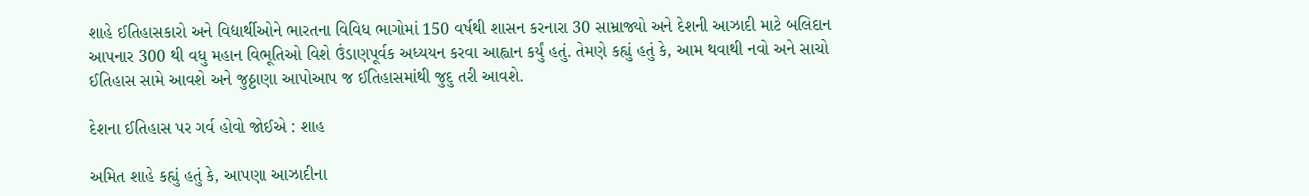શાહે ઈતિહાસકારો અને વિદ્યાર્થીઓને ભારતના વિવિધ ભાગોમાં 150 વર્ષથી શાસન કરનારા 30 સામ્રાજ્યો અને દેશની આઝાદી માટે બલિદાન આપનાર 300 થી વધુ મહાન વિભૂતિઓ વિશે ઉંડાણપૂર્વક અધ્યયન કરવા આહ્વાન કર્યું હતું. તેમણે કહ્યું હતું કે, આમ થવાથી નવો અને સાચો ઈતિહાસ સામે આવશે અને જુઠ્ઠાણા આપોઆપ જ ઈતિહાસમાંથી જુદુ તરી આવશે.

દેશના ઈતિહાસ પર ગર્વ હોવો જોઈએ : શાહ

અમિત શાહે કહ્યું હતું કે, આપણા આઝાદીના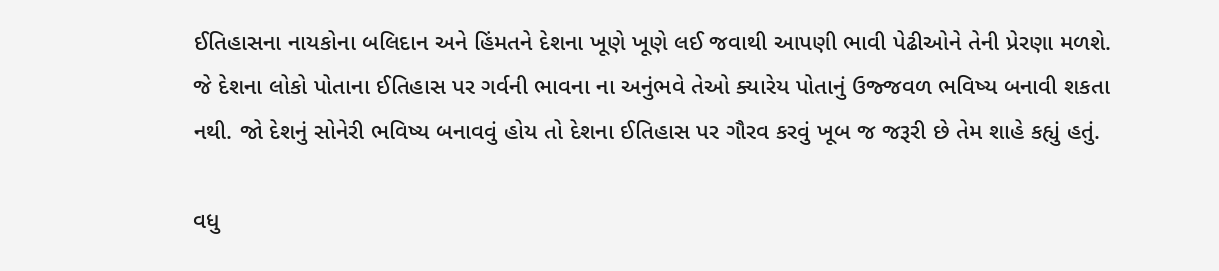ઈતિહાસના નાયકોના બલિદાન અને હિંમતને દેશના ખૂણે ખૂણે લઈ જવાથી આપણી ભાવી પેઢીઓને તેની પ્રેરણા મળશે. જે દેશના લોકો પોતાના ઈતિહાસ પર ગર્વની ભાવના ના અનુંભવે તેઓ ક્યારેય પોતાનું ઉજ્જવળ ભવિષ્ય બનાવી શકતા નથી. જો દેશનું સોનેરી ભવિષ્ય બનાવવું હોય તો દેશના ઈતિહાસ પર ગૌરવ કરવું ખૂબ જ જરૂરી છે તેમ શાહે કહ્યું હતું.

વધુ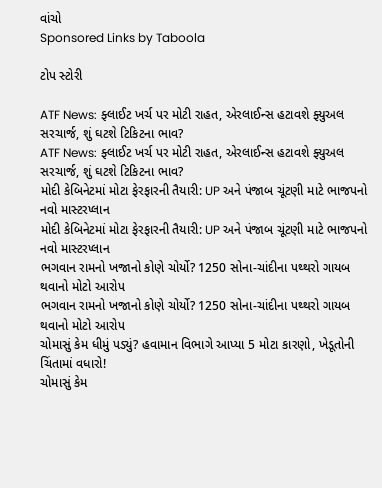વાંચો
Sponsored Links by Taboola

ટોપ સ્ટોરી

ATF News: ફ્લાઈટ ખર્ચ પર મોટી રાહત, એરલાઈન્સ હટાવશે ફ્યુઅલ સરચાર્જ, શું ઘટશે ટિકિટના ભાવ?
ATF News: ફ્લાઈટ ખર્ચ પર મોટી રાહત, એરલાઈન્સ હટાવશે ફ્યુઅલ સરચાર્જ, શું ઘટશે ટિકિટના ભાવ?
મોદી કેબિનેટમાં મોટા ફેરફારની તૈયારી: UP અને પંજાબ ચૂંટણી માટે ભાજપનો નવો માસ્ટરપ્લાન
મોદી કેબિનેટમાં મોટા ફેરફારની તૈયારી: UP અને પંજાબ ચૂંટણી માટે ભાજપનો નવો માસ્ટરપ્લાન
ભગવાન રામનો ખજાનો કોણે ચોર્યો? 1250 સોના-ચાંદીના પથ્થરો ગાયબ થવાનો મોટો આરોપ
ભગવાન રામનો ખજાનો કોણે ચોર્યો? 1250 સોના-ચાંદીના પથ્થરો ગાયબ થવાનો મોટો આરોપ
ચોમાસું કેમ ધીમું પડ્યું? હવામાન વિભાગે આપ્યા 5 મોટા કારણો, ખેડૂતોની ચિંતામાં વધારો!
ચોમાસું કેમ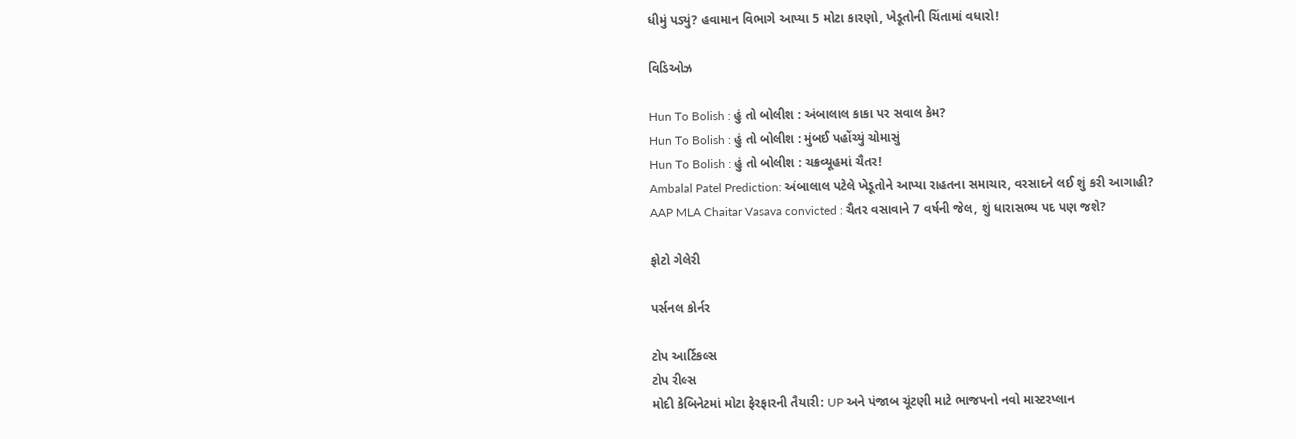ધીમું પડ્યું? હવામાન વિભાગે આપ્યા 5 મોટા કારણો, ખેડૂતોની ચિંતામાં વધારો!

વિડિઓઝ

Hun To Bolish : હું તો બોલીશ : અંબાલાલ કાકા પર સવાલ કેમ?
Hun To Bolish : હું તો બોલીશ : મુંબઈ પહોંચ્યું ચોમાસું
Hun To Bolish : હું તો બોલીશ : ચક્રવ્યૂહમાં ચૈતર!
Ambalal Patel Prediction: અંબાલાલ પટેલે ખેડૂતોને આપ્યા રાહતના સમાચાર, વરસાદને લઈ શું કરી આગાહી?
AAP MLA Chaitar Vasava convicted : ચૈતર વસાવાને 7 વર્ષની જેલ, શું ધારાસભ્ય પદ પણ જશે?

ફોટો ગેલેરી

પર્સનલ કોર્નર

ટોપ આર્ટિકલ્સ
ટોપ રીલ્સ
મોદી કેબિનેટમાં મોટા ફેરફારની તૈયારી: UP અને પંજાબ ચૂંટણી માટે ભાજપનો નવો માસ્ટરપ્લાન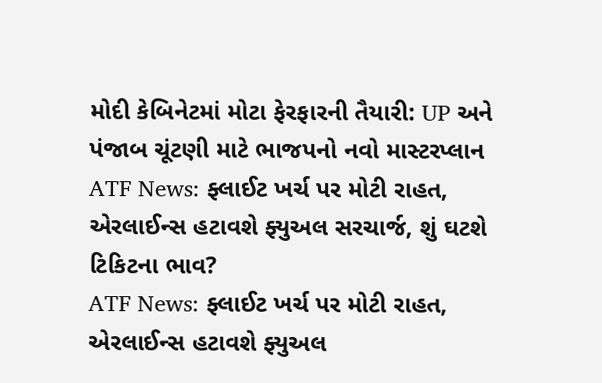મોદી કેબિનેટમાં મોટા ફેરફારની તૈયારી: UP અને પંજાબ ચૂંટણી માટે ભાજપનો નવો માસ્ટરપ્લાન
ATF News: ફ્લાઈટ ખર્ચ પર મોટી રાહત, એરલાઈન્સ હટાવશે ફ્યુઅલ સરચાર્જ, શું ઘટશે ટિકિટના ભાવ?
ATF News: ફ્લાઈટ ખર્ચ પર મોટી રાહત, એરલાઈન્સ હટાવશે ફ્યુઅલ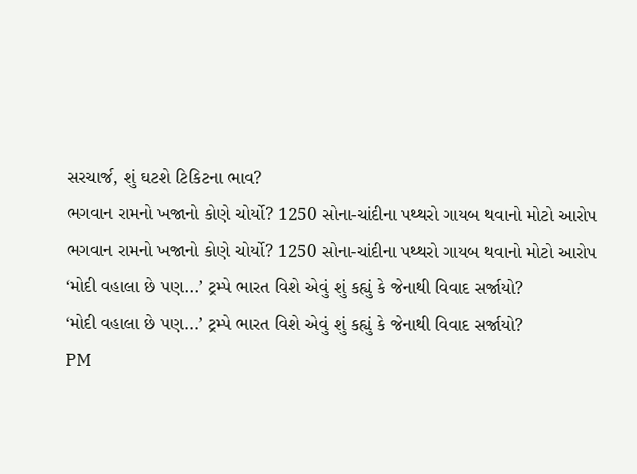સરચાર્જ, શું ઘટશે ટિકિટના ભાવ?
ભગવાન રામનો ખજાનો કોણે ચોર્યો? 1250 સોના-ચાંદીના પથ્થરો ગાયબ થવાનો મોટો આરોપ
ભગવાન રામનો ખજાનો કોણે ચોર્યો? 1250 સોના-ચાંદીના પથ્થરો ગાયબ થવાનો મોટો આરોપ
‘મોદી વહાલા છે પણ...’ ટ્રમ્પે ભારત વિશે એવું શું કહ્યું કે જેનાથી વિવાદ સર્જાયો?
‘મોદી વહાલા છે પણ...’ ટ્રમ્પે ભારત વિશે એવું શું કહ્યું કે જેનાથી વિવાદ સર્જાયો?
PM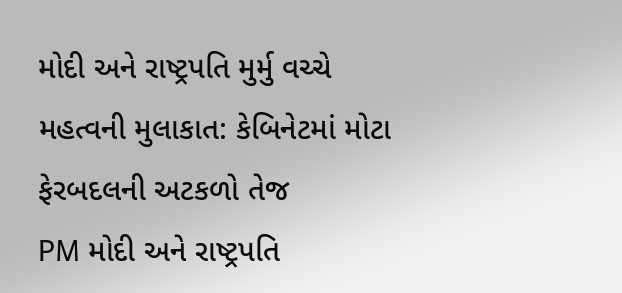મોદી અને રાષ્ટ્રપતિ મુર્મુ વચ્ચે મહત્વની મુલાકાત: કેબિનેટમાં મોટા ફેરબદલની અટકળો તેજ
PM મોદી અને રાષ્ટ્રપતિ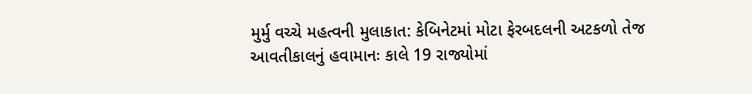મુર્મુ વચ્ચે મહત્વની મુલાકાત: કેબિનેટમાં મોટા ફેરબદલની અટકળો તેજ
આવતીકાલનું હવામાનઃ કાલે 19 રાજ્યોમાં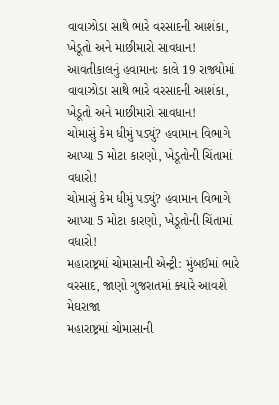વાવાઝોડા સાથે ભારે વરસાદની આશંકા, ખેડૂતો અને માછીમારો સાવધાન!
આવતીકાલનું હવામાનઃ કાલે 19 રાજ્યોમાં વાવાઝોડા સાથે ભારે વરસાદની આશંકા, ખેડૂતો અને માછીમારો સાવધાન!
ચોમાસું કેમ ધીમું પડ્યું? હવામાન વિભાગે આપ્યા 5 મોટા કારણો, ખેડૂતોની ચિંતામાં વધારો!
ચોમાસું કેમ ધીમું પડ્યું? હવામાન વિભાગે આપ્યા 5 મોટા કારણો, ખેડૂતોની ચિંતામાં વધારો!
મહારાષ્ટ્રમાં ચોમાસાની એન્ટ્રી: મુંબઈમાં ભારે વરસાદ, જાણો ગુજરાતમાં ક્યારે આવશે મેઘરાજા
મહારાષ્ટ્રમાં ચોમાસાની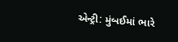એન્ટ્રી: મુંબઈમાં ભારે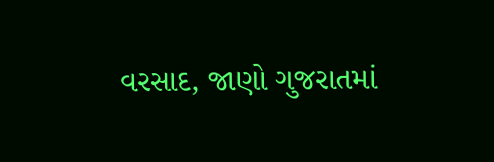વરસાદ, જાણો ગુજરાતમાં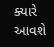ક્યારે આવશે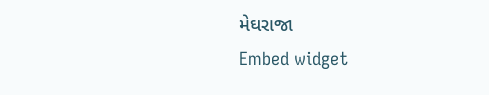મેઘરાજા
Embed widget